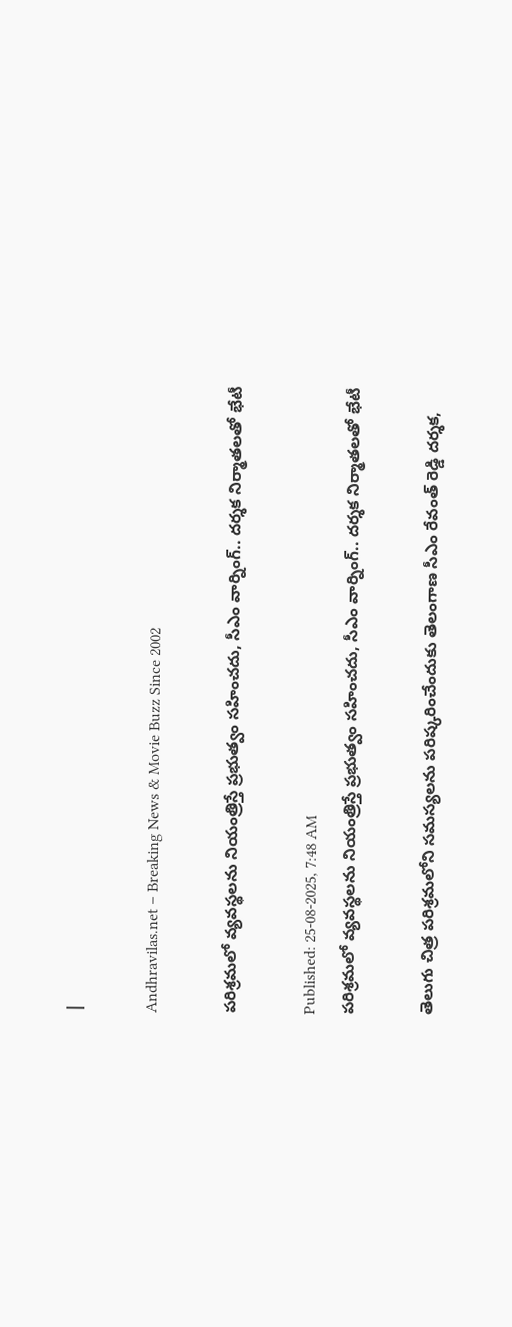|

Andhravilas.net – Breaking News & Movie Buzz Since 2002

పరిశ్రమలో వ్యవస్థలను నియంత్రిస్తే ప్రభుత్వం సహించదు, సీఎం వార్నింగ్‌.. దర్శక నిర్మాతలతో భేటీ

Published: 25-08-2025, 7:48 AM
పరిశ్రమలో వ్యవస్థలను నియంత్రిస్తే ప్రభుత్వం సహించదు, సీఎం వార్నింగ్‌.. దర్శక నిర్మాతలతో భేటీ

తెలుగు చిత్ర పరిశ్రమలోని సమస్యలను పరిష్కరించేందుకు తెలంగాణ సీఎం రేవంత్ రెడ్డి దర్శక,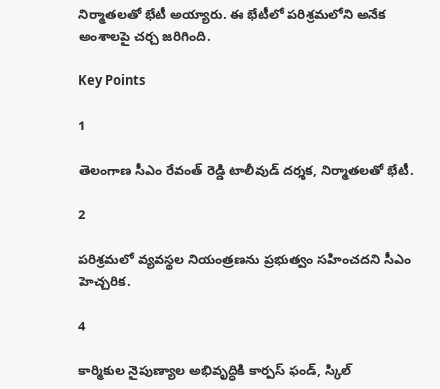నిర్మాతలతో భేటీ అయ్యారు. ఈ భేటీలో పరిశ్రమలోని అనేక అంశాలపై చర్చ జరిగింది.

Key Points

1

తెలంగాణ సీఎం రేవంత్ రెడ్డి టాలీవుడ్ దర్శక, నిర్మాతలతో భేటీ.

2

పరిశ్రమలో వ్యవస్థల నియంత్రణను ప్రభుత్వం సహించదని సీఎం హెచ్చరిక.

4

కార్మికుల నైపుణ్యాల అభివృద్ధికి కార్పస్ ఫండ్, స్కిల్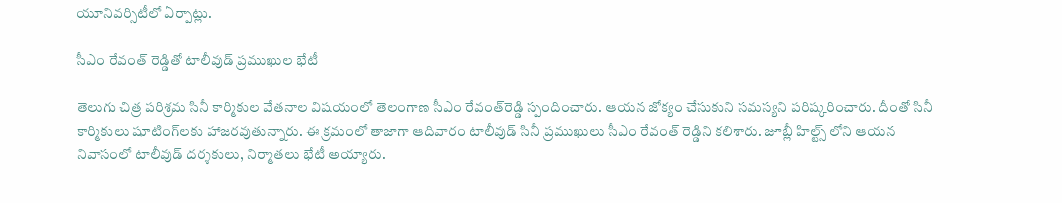యూనివర్సిటీలో ఏర్పాట్లు.

సీఎం రేవంత్ రెడ్డితో టాలీవుడ్ ప్రముఖుల భేటీ

తెలుగు చిత్ర పరిశ్రమ సినీ కార్మికుల వేతనాల విషయంలో తెలంగాణ సీఎం రేవంత్‌రెడ్డి స్పందించారు. ఆయన జోక్యం చేసుకుని సమస్యని పరిష్కరించారు. దీంతో సినీ కార్మికులు షూటింగ్‌లకు హాజరవుతున్నారు. ఈ క్రమంలో తాజాగా ఆదివారం టాలీవుడ్‌ సినీ ప్రముఖులు సీఎం రేవంత్‌ రెడ్డిని కలిశారు. జూబ్లీ హిల్ట్స్ లోని ఆయన నివాసంలో టాలీవుడ్‌ దర్శకులు, నిర్మాతలు భేటీ అయ్యారు.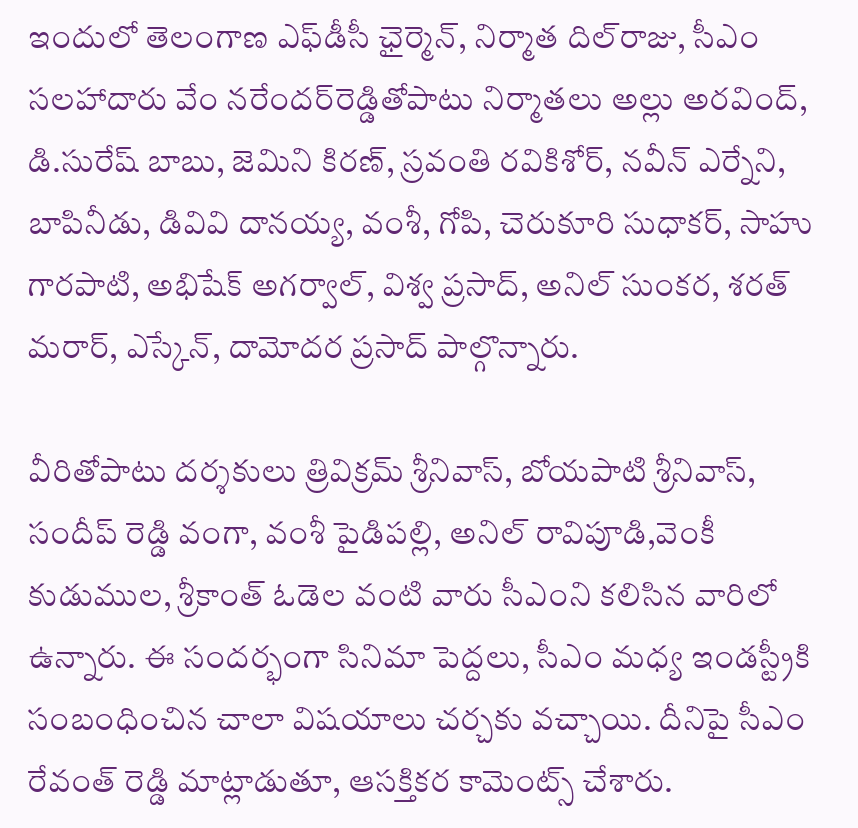ఇందులో తెలంగాణ ఎఫ్‌డీసీ ఛైర్మెన్‌, నిర్మాత దిల్‌రాజు, సీఎం సలహాదారు వేం నరేందర్‌రెడ్డితోపాటు నిర్మాతలు అల్లు అరవింద్, డి.సురేష్ బాబు, జెమిని కిరణ్, స్రవంతి రవికిశోర్, నవీన్ ఎర్నేని, బాపినీడు, డివివి దానయ్య, వంశీ, గోపి, చెరుకూరి సుధాకర్, సాహు గారపాటి, అభిషేక్ అగర్వాల్, విశ్వ ప్రసాద్, అనిల్ సుంకర, శరత్ మరార్, ఎస్కేన్, దామోదర ప్రసాద్‌ పాల్గొన్నారు.

వీరితోపాటు దర్శకులు త్రివిక్రమ్ శ్రీనివాస్, బోయపాటి శ్రీనివాస్, సందీప్ రెడ్డి వంగా, వంశీ పైడిపల్లి, అనిల్ రావిపూడి,వెంకీ కుడుముల, శ్రీకాంత్‌ ఓడెల వంటి వారు సీఎంని కలిసిన వారిలో ఉన్నారు. ఈ సందర్భంగా సినిమా పెద్దలు, సీఎం మధ్య ఇండస్ట్రీకి సంబంధించిన చాలా విషయాలు చర్చకు వచ్చాయి. దీనిపై సీఎం రేవంత్‌ రెడ్డి మాట్లాడుతూ, ఆసక్తికర కామెంట్స్ చేశారు.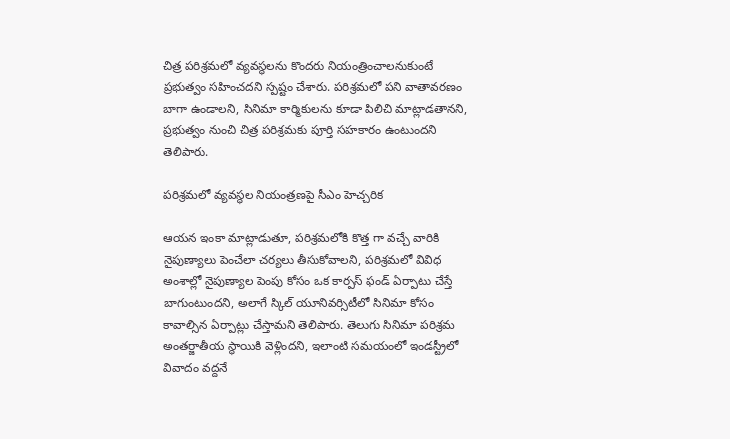చిత్ర పరిశ్రమలో వ్యవస్థలను కొందరు నియంత్రించాలనుకుంటే ప్రభుత్వం సహించదని స్పష్టం చేశారు. పరిశ్రమలో పని వాతావరణం బాగా ఉండాలని, సినిమా కార్మికులను కూడా పిలిచి మాట్లాడతానని, ప్రభుత్వం నుంచి చిత్ర పరిశ్రమకు పూర్తి సహకారం ఉంటుందని తెలిపారు.

పరిశ్రమలో వ్యవస్థల నియంత్రణపై సీఎం హెచ్చరిక

ఆయన ఇంకా మాట్లాడుతూ, పరిశ్రమలోకి కొత్త గా వచ్చే వారికి నైపుణ్యాలు పెంచేలా చర్యలు తీసుకోవాలని, పరిశ్రమలో వివిధ అంశాల్లో నైపుణ్యాల పెంపు కోసం ఒక కార్పస్ ఫండ్ ఏర్పాటు చేస్తే బాగుంటుందని, అలాగే స్కిల్ యూనివర్సిటీలో సినిమా కోసం కావాల్సిన ఏర్పాట్లు చేస్తామని తెలిపారు. తెలుగు సినిమా పరిశ్రమ అంతర్జాతీయ స్థాయికి వెళ్లిందని, ఇలాంటి సమయంలో ఇండస్ట్రీలో వివాదం వద్దనే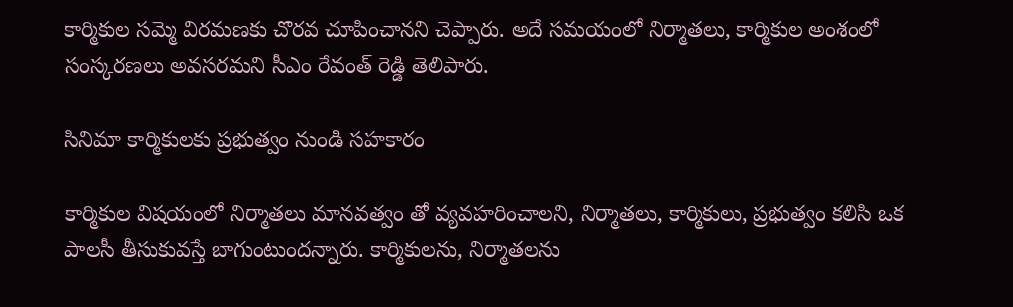కార్మికుల సమ్మె విరమణకు చొరవ చూపించానని చెప్పారు. అదే సమయంలో నిర్మాతలు, కార్మికుల అంశంలో సంస్కరణలు అవసరమని సీఎం రేవంత్‌ రెడ్డి తెలిపారు.

సినిమా కార్మికులకు ప్రభుత్వం నుండి సహకారం

కార్మికుల విషయంలో నిర్మాతలు మానవత్వం తో వ్యవహరించాలని, నిర్మాతలు, కార్మికులు, ప్రభుత్వం కలిసి ఒక పాలసీ తీసుకువస్తే బాగుంటుందన్నారు. కార్మికులను, నిర్మాతలను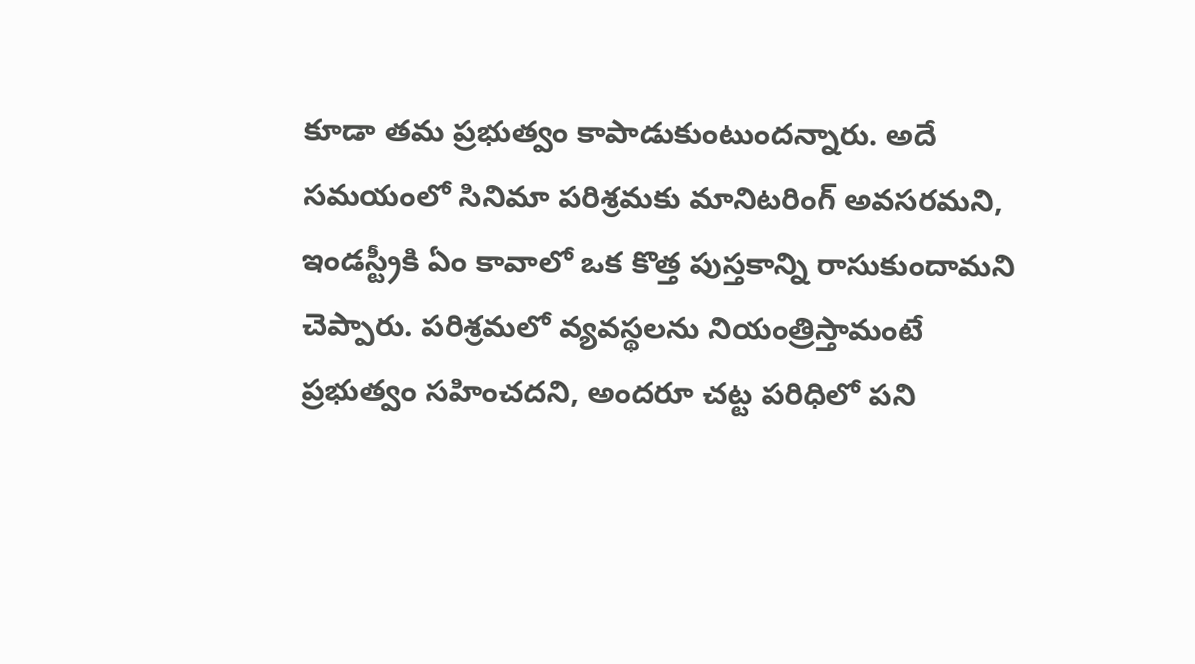కూడా తమ ప్రభుత్వం కాపాడుకుంటుందన్నారు. అదే సమయంలో సినిమా పరిశ్రమకు మానిటరింగ్ అవసరమని, ఇండస్ట్రీకి ఏం కావాలో ఒక కొత్త పుస్తకాన్ని రాసుకుందామని చెప్పారు. పరిశ్రమలో వ్యవస్థలను నియంత్రిస్తామంటే ప్రభుత్వం సహించదని, అందరూ చట్ట పరిధిలో పని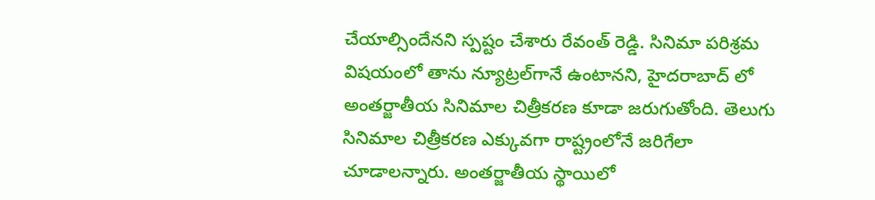చేయాల్సిందేనని స్పష్టం చేశారు రేవంత్‌ రెడ్డి. సినిమా పరిశ్రమ విషయంలో తాను న్యూట్రల్‌గానే ఉంటానని, హైదరాబాద్ లో అంతర్జాతీయ సినిమాల చిత్రీకరణ కూడా జరుగుతోంది. తెలుగు సినిమాల చిత్రీకరణ ఎక్కువగా రాష్ట్రంలోనే జరిగేలా చూడాలన్నారు. అంతర్జాతీయ స్థాయిలో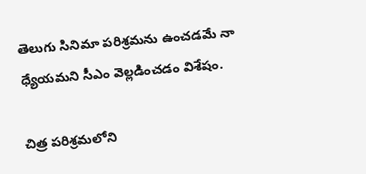తెలుగు సినిమా పరిశ్రమను ఉంచడమే నా ధ్యేయమని సీఎం వెల్లడించడం విశేషం.

చిత్ర పరిశ్రమలోని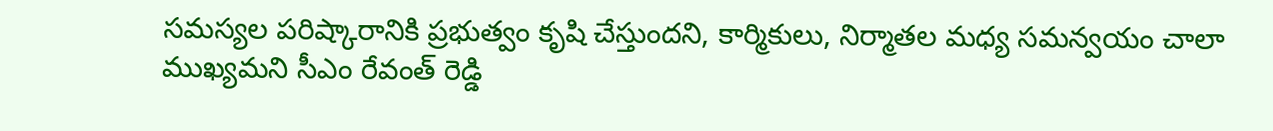సమస్యల పరిష్కారానికి ప్రభుత్వం కృషి చేస్తుందని, కార్మికులు, నిర్మాతల మధ్య సమన్వయం చాలా ముఖ్యమని సీఎం రేవంత్ రెడ్డి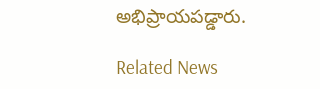అభిప్రాయపడ్డారు.

Related News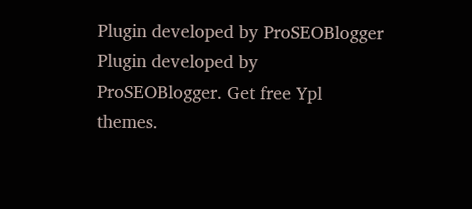Plugin developed by ProSEOBlogger
Plugin developed by ProSEOBlogger. Get free Ypl themes.